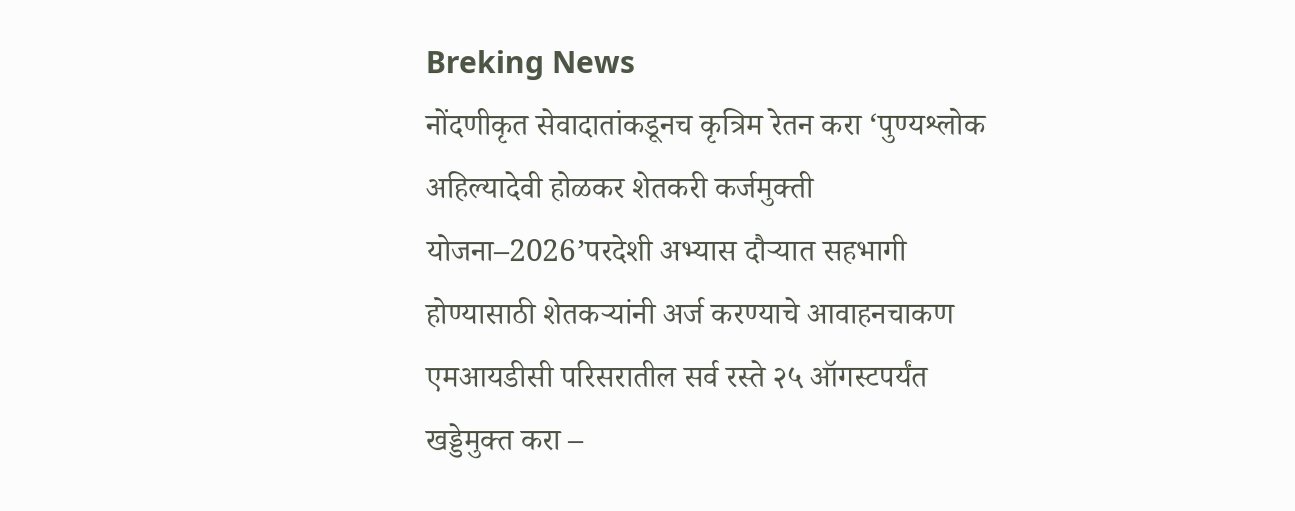Breking News
नोंदणीकृत सेवादातांकडूनच कृत्रिम रेतन करा ‘पुण्यश्लोक अहिल्यादेवी होळकर शेतकरी कर्जमुक्ती योजना–2026’परदेशी अभ्यास दौऱ्यात सहभागी होण्यासाठी शेतकऱ्यांनी अर्ज करण्याचे आवाहनचाकण एमआयडीसी परिसरातील सर्व रस्ते २५ ऑगस्टपर्यंत खड्डेमुक्त करा –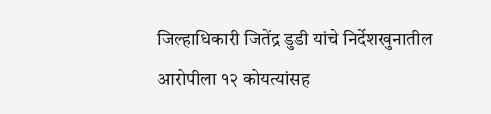जिल्हाधिकारी जितेंद्र डुडी यांचे निर्देशखुनातील आरोपीला १२ कोयत्यांसह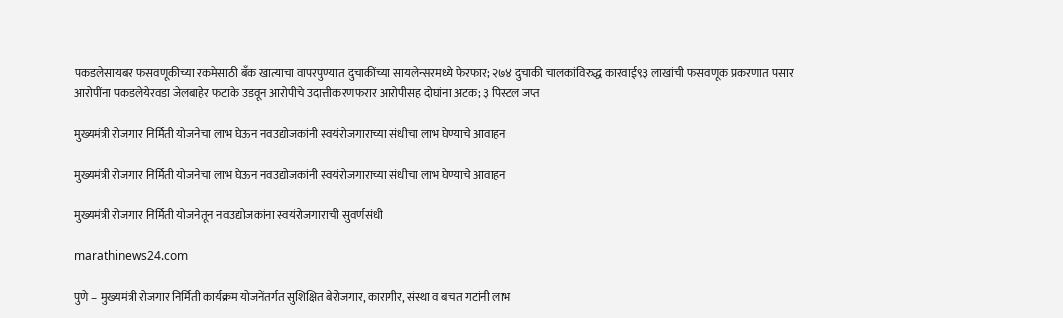पकडलेसायबर फसवणूकीच्या रकमेसाठी बँक खात्याचा वापरपुण्यात दुचाकींच्या सायलेन्सरमध्ये फेरफार; २७४ दुचाकी चालकांविरुद्ध कारवाई९३ लाखांची फसवणूक प्रकरणात पसार आरोपींना पकडलेयेरवडा जेलबाहेर फटाके उडवून आरोपीचे उदात्तीकरणफरार आरोपीसह दोघांना अटक; ३ पिस्टल जप्त

मुख्यमंत्री रोजगार निर्मिती योजनेचा लाभ घेऊन नवउद्योजकांनी स्वयंरोजगाराच्या संधीचा लाभ घेण्याचे आवाहन

मुख्यमंत्री रोजगार निर्मिती योजनेचा लाभ घेऊन नवउद्योजकांनी स्वयंरोजगाराच्या संधीचा लाभ घेण्याचे आवाहन

मुख्यमंत्री रोजगार निर्मिती योजनेतून नवउद्योजकांना स्वयंरोजगाराची सुवर्णसंधी

marathinews24.com

पुणे – मुख्यमंत्री रोजगार निर्मिती कार्यक्रम योजनेंतर्गत सुशिक्षित बेरोजगार, कारागीर, संस्था व बचत गटांनी लाभ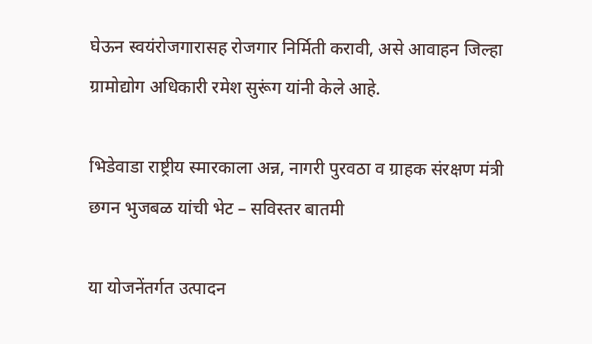घेऊन स्वयंरोजगारासह रोजगार निर्मिती करावी, असे आवाहन जिल्हा ग्रामोद्योग अधिकारी रमेश सुरूंग यांनी केले आहे.

भिडेवाडा राष्ट्रीय स्मारकाला अन्न, नागरी पुरवठा व ग्राहक संरक्षण मंत्री छगन भुजबळ यांची भेट – सविस्तर बातमी

या योजनेंतर्गत उत्पादन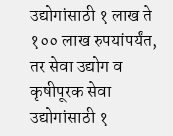उद्योगांसाठी १ लाख ते १०० लाख रुपयांपर्यंत, तर सेवा उद्योग व कृषीपूरक सेवा उद्योगांसाठी १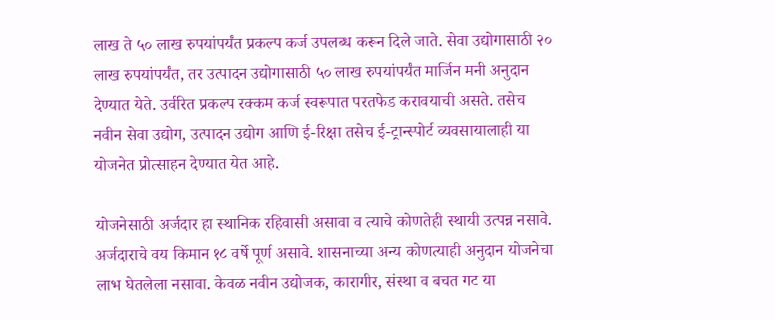लाख ते ५० लाख रुपयांपर्यंत प्रकल्प कर्ज उपलब्ध करून दिले जाते. सेवा उद्योगासाठी २० लाख रुपयांपर्यंत, तर उत्पादन उद्योगासाठी ५० लाख रुपयांपर्यंत मार्जिन मनी अनुदान देण्यात येते. उर्वरित प्रकल्प रक्कम कर्ज स्वरूपात परतफेड करावयाची असते. तसेच नवीन सेवा उद्योग, उत्पादन उद्योग आणि ई-रिक्षा तसेच ई-ट्रान्स्पोर्ट व्यवसायालाही या योजनेत प्रोत्साहन देण्यात येत आहे.

योजनेसाठी अर्जदार हा स्थानिक रहिवासी असावा व त्याचे कोणतेही स्थायी उत्पन्न नसावे. अर्जदाराचे वय किमान १८ वर्षे पूर्ण असावे. शासनाच्या अन्य कोणत्याही अनुदान योजनेचा लाभ घेतलेला नसावा. केवळ नवीन उद्योजक, कारागीर, संस्था व बचत गट या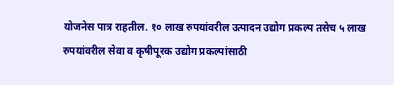योजनेस पात्र राहतील. १० लाख रुपयांवरील उत्पादन उद्योग प्रकल्प तसेच ५ लाख रुपयांवरील सेवा व कृषीपूरक उद्योग प्रकल्पांसाठी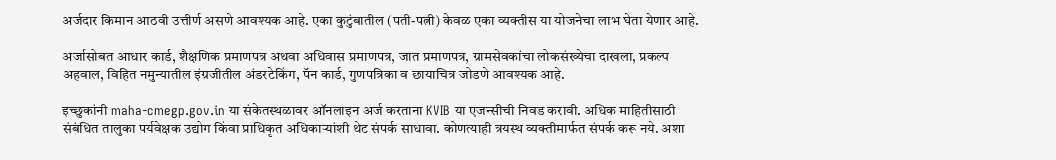अर्जदार किमान आठवी उत्तीर्ण असणे आवश्यक आहे. एका कुटुंबातील (पती-पत्नी) केवळ एका व्यक्तीस या योजनेचा लाभ घेता येणार आहे.

अर्जासोबत आधार कार्ड, शैक्षणिक प्रमाणपत्र अथवा अधिवास प्रमाणपत्र, जात प्रमाणपत्र, ग्रामसेवकांचा लोकसंख्येचा दाखला, प्रकल्प अहवाल, विहित नमुन्यातील इंग्रजीतील अंडरटेकिंग, पॅन कार्ड, गुणपत्रिका व छायाचित्र जोडणे आवश्यक आहे.

इच्छुकांनी maha-cmegp.gov.in या संकेतस्थळावर ऑनलाइन अर्ज करताना KVIB या एजन्सीची निवड करावी. अधिक माहितीसाठी संबंधित तालुका पर्यवेक्षक उद्योग किंवा प्राधिकृत अधिकाऱ्यांशी थेट संपर्क साधावा. कोणत्याही त्रयस्थ व्यक्तीमार्फत संपर्क करू नये. अशा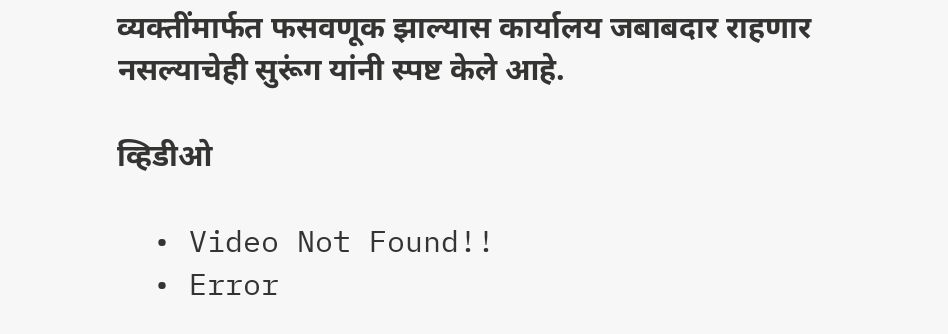व्यक्तींमार्फत फसवणूक झाल्यास कार्यालय जबाबदार राहणार नसल्याचेही सुरूंग यांनी स्पष्ट केले आहे.

व्हिडीओ

  • Video Not Found!!
  • Error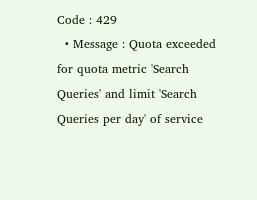Code : 429
  • Message : Quota exceeded for quota metric 'Search Queries' and limit 'Search Queries per day' of service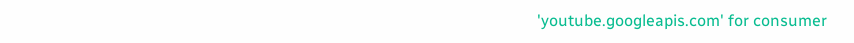'youtube.googleapis.com' for consumer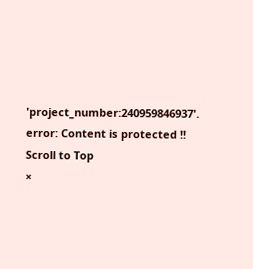'project_number:240959846937'.
error: Content is protected !!
Scroll to Top
×